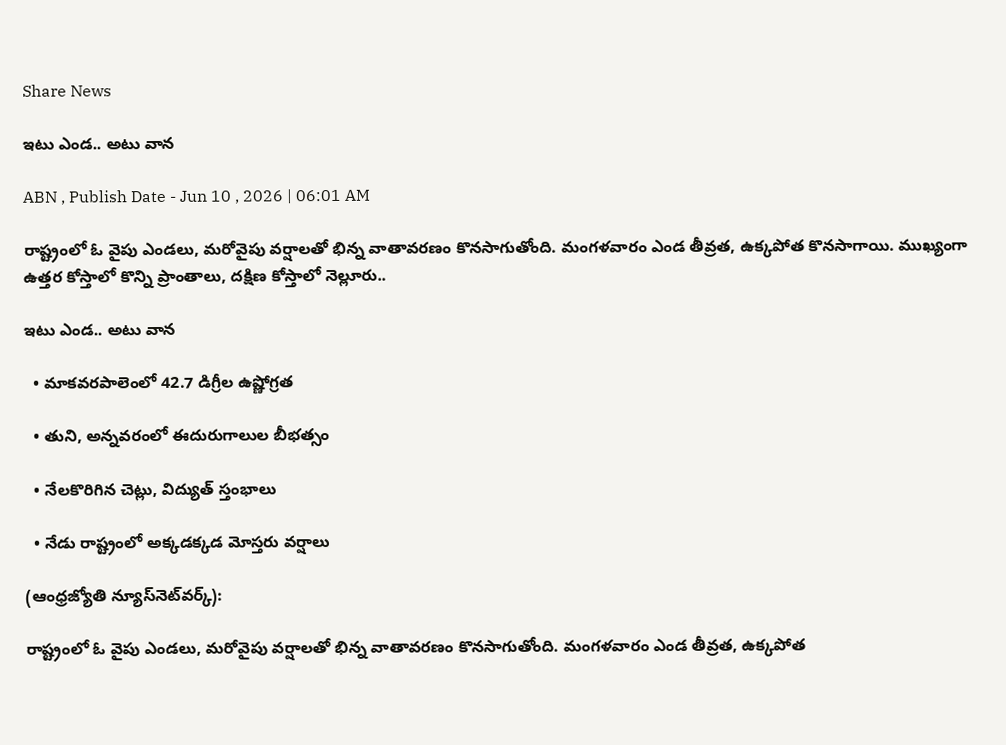Share News

ఇటు ఎండ.. అటు వాన

ABN , Publish Date - Jun 10 , 2026 | 06:01 AM

రాష్ట్రంలో ఓ వైపు ఎండలు, మరోవైపు వర్షాలతో భిన్న వాతావరణం కొనసాగుతోంది. మంగళవారం ఎండ తీవ్రత, ఉక్కపోత కొనసాగాయి. ముఖ్యంగా ఉత్తర కోస్తాలో కొన్ని ప్రాంతాలు, దక్షిణ కోస్తాలో నెల్లూరు..

ఇటు ఎండ.. అటు వాన

  • మాకవరపాలెంలో 42.7 డిగ్రీల ఉష్ణోగ్రత

  • తుని, అన్నవరంలో ఈదురుగాలుల బీభత్సం

  • నేలకొరిగిన చెట్లు, విద్యుత్‌ స్తంభాలు

  • నేడు రాష్ట్రంలో అక్కడక్కడ మోస్తరు వర్షాలు

(ఆంధ్రజ్యోతి న్యూస్‌నెట్‌వర్క్‌):

రాష్ట్రంలో ఓ వైపు ఎండలు, మరోవైపు వర్షాలతో భిన్న వాతావరణం కొనసాగుతోంది. మంగళవారం ఎండ తీవ్రత, ఉక్కపోత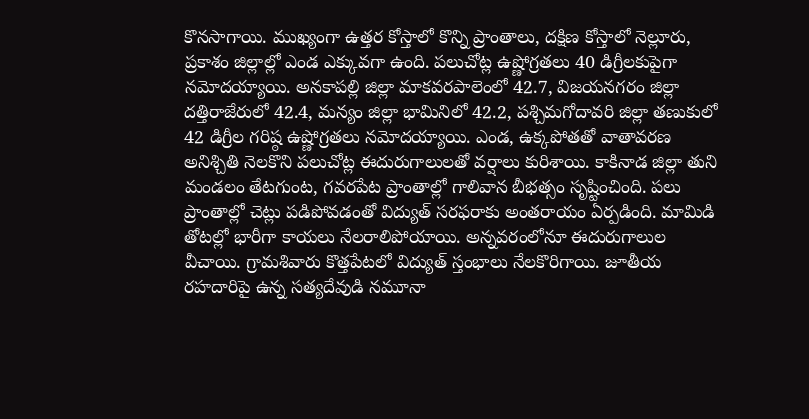కొనసాగాయి. ముఖ్యంగా ఉత్తర కోస్తాలో కొన్ని ప్రాంతాలు, దక్షిణ కోస్తాలో నెల్లూరు, ప్రకాశం జిల్లాల్లో ఎండ ఎక్కువగా ఉంది. పలుచోట్ల ఉష్ణోగ్రతలు 40 డిగ్రీలకుపైగా నమోదయ్యాయి. అనకాపల్లి జిల్లా మాకవరపాలెంలో 42.7, విజయనగరం జిల్లా దత్తిరాజేరులో 42.4, మన్యం జిల్లా భామినిలో 42.2, పశ్చిమగోదావరి జిల్లా తణుకులో 42 డిగ్రీల గరిష్ఠ ఉష్ణోగ్రతలు నమోదయ్యాయి. ఎండ, ఉక్కపోతతో వాతావరణ అనిశ్చితి నెలకొని పలుచోట్ల ఈదురుగాలులతో వర్షాలు కురిశాయి. కాకినాడ జిల్లా తుని మండలం తేటగుంట, గవరపేట ప్రాంతాల్లో గాలివాన బీభత్సం సృష్టించింది. పలు ప్రాంతాల్లో చెట్లు పడిపోవడంతో విద్యుత్‌ సరఫరాకు అంతరాయం ఏర్పడింది. మామిడి తోటల్లో భారీగా కాయలు నేలరాలిపోయాయి. అన్నవరంలోనూ ఈదురుగాలుల వీచాయి. గ్రామశివారు కొత్తపేటలో విద్యుత్‌ స్తంభాలు నేలకొరిగాయి. జూతీయ రహదారిపై ఉన్న సత్యదేవుడి నమూనా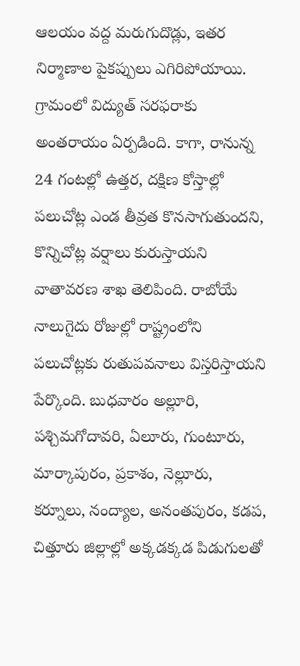ఆలయం వద్ద మరుగుదొడ్లు, ఇతర నిర్మాణాల పైకప్పులు ఎగిరిపోయాయి. గ్రామంలో విద్యుత్‌ సరఫరాకు అంతరాయం ఏర్పడింది. కాగా, రానున్న 24 గంటల్లో ఉత్తర, దక్షిణ కోస్తాల్లో పలుచోట్ల ఎండ తీవ్రత కొనసాగుతుందని, కొన్నిచోట్ల వర్షాలు కురుస్తాయని వాతావరణ శాఖ తెలిపింది. రాబోయే నాలుగైదు రోజుల్లో రాష్ట్రంలోని పలుచోట్లకు రుతుపవనాలు విస్తరిస్తాయని పేర్కొంది. బుధవారం అల్లూరి, పశ్చిమగోదావరి, ఏలూరు, గుంటూరు, మార్కాపురం, ప్రకాశం, నెల్లూరు, కర్నూలు, నంద్యాల, అనంతపురం, కడప, చిత్తూరు జిల్లాల్లో అక్కడక్కడ పిడుగులతో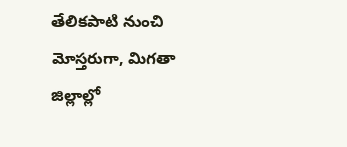తేలికపాటి నుంచి మోస్తరుగా, మిగతా జిల్లాల్లో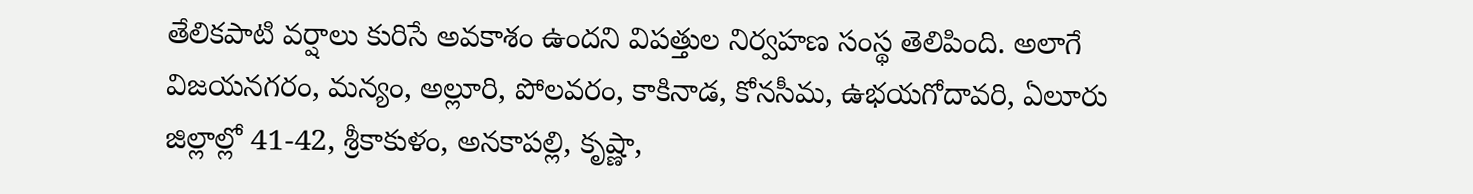తేలికపాటి వర్షాలు కురిసే అవకాశం ఉందని విపత్తుల నిర్వహణ సంస్థ తెలిపింది. అలాగే విజయనగరం, మన్యం, అల్లూరి, పోలవరం, కాకినాడ, కోనసీమ, ఉభయగోదావరి, ఏలూరు జిల్లాల్లో 41-42, శ్రీకాకుళం, అనకాపల్లి, కృష్ణా,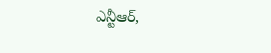ఎన్టీఆర్‌,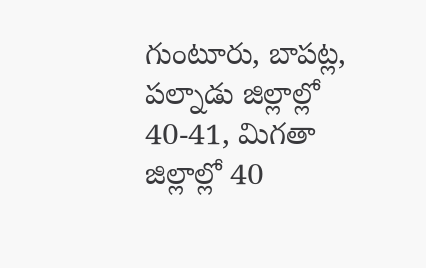గుంటూరు, బాపట్ల, పల్నాడు జిల్లాల్లో 40-41, మిగతా జిల్లాల్లో 40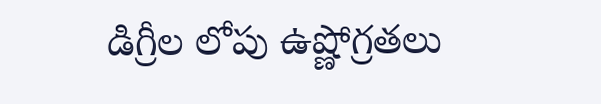డిగ్రీల లోపు ఉష్ణోగ్రతలు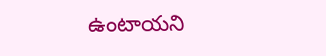ఉంటాయని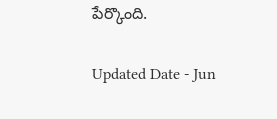పేర్కొంది.

Updated Date - Jun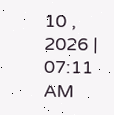10 , 2026 | 07:11 AM